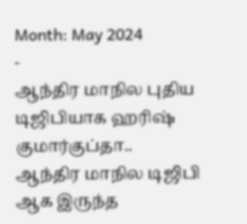Month: May 2024
-
ஆந்திர மாநில புதிய டிஜிபியாக ஹரிஷ் குமார்குப்தா..
ஆந்திர மாநில டிஜிபி ஆக இருந்த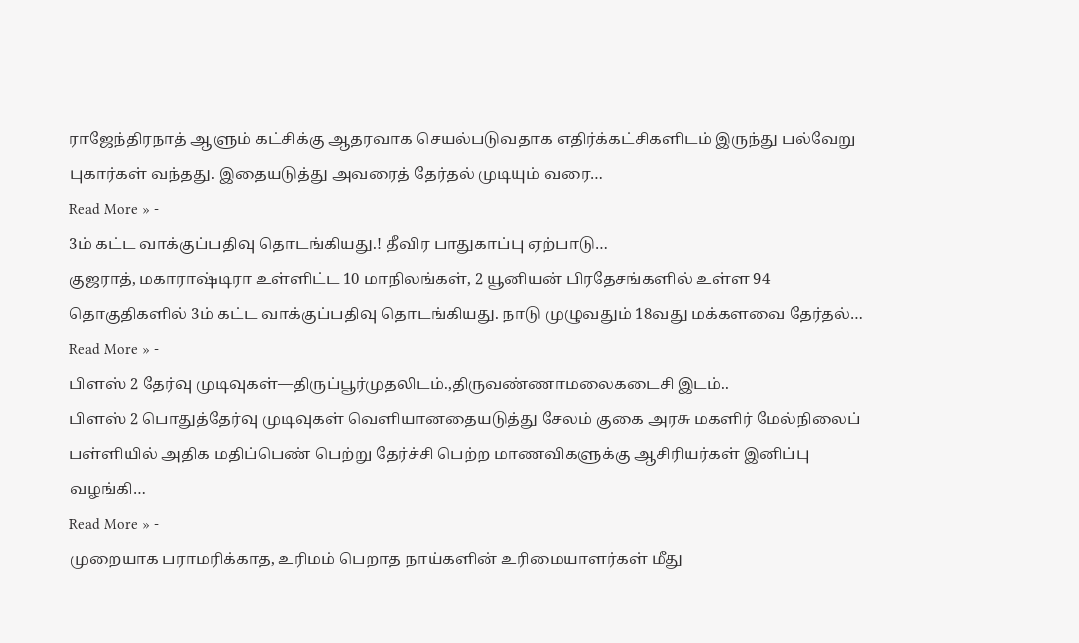ராஜேந்திரநாத் ஆளும் கட்சிக்கு ஆதரவாக செயல்படுவதாக எதிர்க்கட்சிகளிடம் இருந்து பல்வேறு புகார்கள் வந்தது. இதையடுத்து அவரைத் தேர்தல் முடியும் வரை…
Read More » -
3ம் கட்ட வாக்குப்பதிவு தொடங்கியது.! தீவிர பாதுகாப்பு ஏற்பாடு…
குஜராத், மகாராஷ்டிரா உள்ளிட்ட 10 மாநிலங்கள், 2 யூனியன் பிரதேசங்களில் உள்ள 94 தொகுதிகளில் 3ம் கட்ட வாக்குப்பதிவு தொடங்கியது. நாடு முழுவதும் 18வது மக்களவை தேர்தல்…
Read More » -
பிளஸ் 2 தேர்வு முடிவுகள்—திருப்பூர்முதலிடம்.,திருவண்ணாமலைகடைசி இடம்..
பிளஸ் 2 பொதுத்தேர்வு முடிவுகள் வெளியானதையடுத்து சேலம் குகை அரசு மகளிர் மேல்நிலைப் பள்ளியில் அதிக மதிப்பெண் பெற்று தேர்ச்சி பெற்ற மாணவிகளுக்கு ஆசிரியர்கள் இனிப்பு வழங்கி…
Read More » -
முறையாக பராமரிக்காத, உரிமம் பெறாத நாய்களின் உரிமையாளர்கள் மீது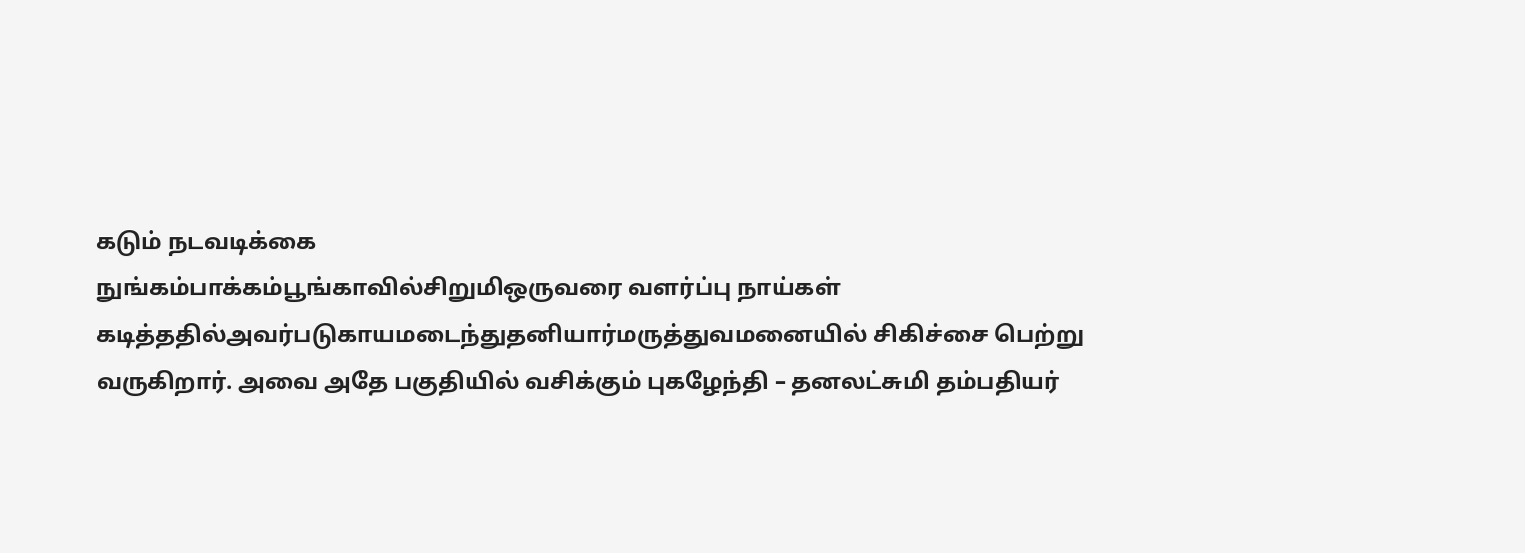கடும் நடவடிக்கை
நுங்கம்பாக்கம்பூங்காவில்சிறுமிஒருவரை வளர்ப்பு நாய்கள் கடித்ததில்அவர்படுகாயமடைந்துதனியார்மருத்துவமனையில் சிகிச்சை பெற்று வருகிறார். அவை அதே பகுதியில் வசிக்கும் புகழேந்தி – தனலட்சுமி தம்பதியர்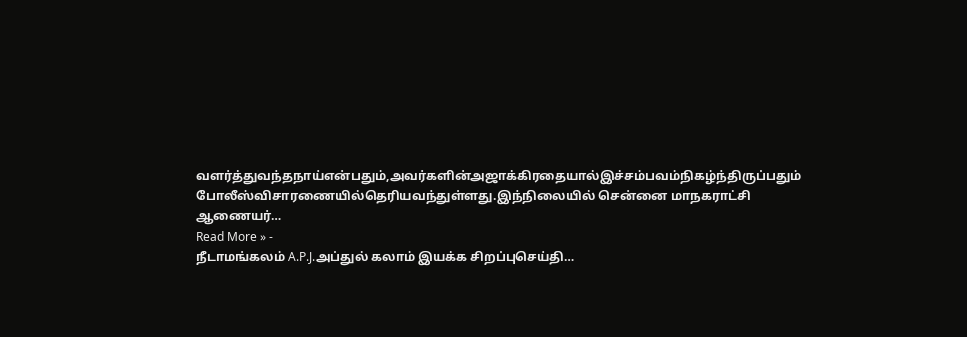வளர்த்துவந்தநாய்என்பதும்,அவர்களின்அஜாக்கிரதையால்இச்சம்பவம்நிகழ்ந்திருப்பதும் போலீஸ்விசாரணையில்தெரியவந்துள்ளது.இந்நிலையில் சென்னை மாநகராட்சி ஆணையர்…
Read More » -
நீடாமங்கலம் A.P.J.அப்துல் கலாம் இயக்க சிறப்புசெய்தி…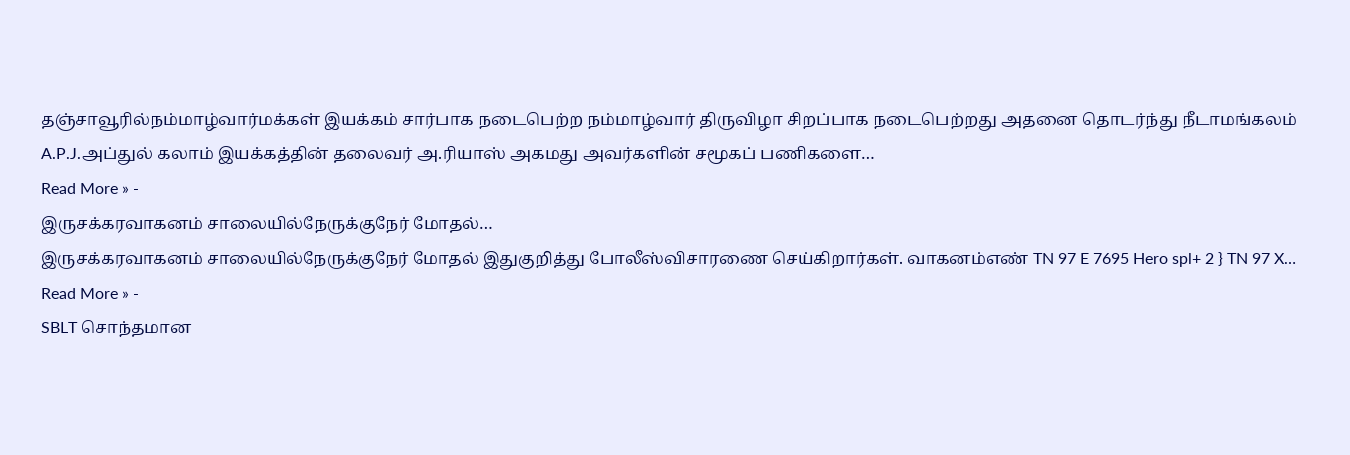தஞ்சாவூரில்நம்மாழ்வார்மக்கள் இயக்கம் சார்பாக நடைபெற்ற நம்மாழ்வார் திருவிழா சிறப்பாக நடைபெற்றது அதனை தொடர்ந்து நீடாமங்கலம் A.P.J.அப்துல் கலாம் இயக்கத்தின் தலைவர் அ.ரியாஸ் அகமது அவர்களின் சமூகப் பணிகளை…
Read More » -
இருசக்கரவாகனம் சாலையில்நேருக்குநேர் மோதல்…
இருசக்கரவாகனம் சாலையில்நேருக்குநேர் மோதல் இதுகுறித்து போலீஸ்விசாரணை செய்கிறார்கள். வாகனம்எண் TN 97 E 7695 Hero spl+ 2 } TN 97 X…
Read More » -
SBLT சொந்தமான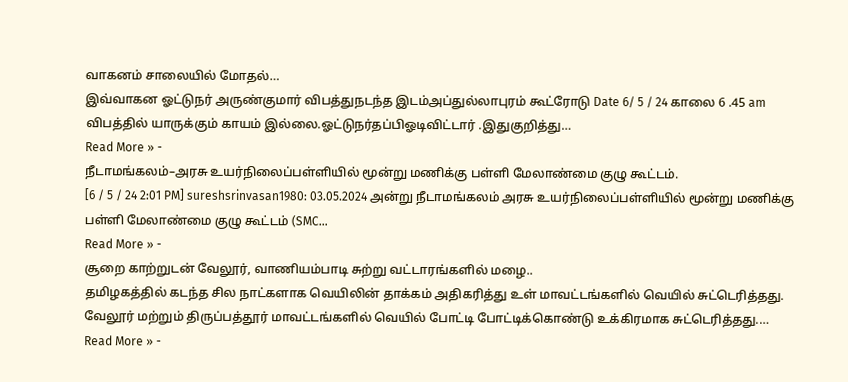வாகனம் சாலையில் மோதல்…
இவ்வாகன ஓட்டுநர் அருண்குமார் விபத்துநடந்த இடம்அப்துல்லாபுரம் கூட்ரோடு Date 6/ 5 / 24 காலை 6 .45 am விபத்தில் யாருக்கும் காயம் இல்லை.ஓட்டுநர்தப்பிஓடிவிட்டார் .இதுகுறித்து…
Read More » -
நீடாமங்கலம்–அரசு உயர்நிலைப்பள்ளியில் மூன்று மணிக்கு பள்ளி மேலாண்மை குழு கூட்டம்.
[6 / 5 / 24 2:01 PM] sureshsrinvasan1980: 03.05.2024 அன்று நீடாமங்கலம் அரசு உயர்நிலைப்பள்ளியில் மூன்று மணிக்கு பள்ளி மேலாண்மை குழு கூட்டம் (SMC…
Read More » -
சூறை காற்றுடன் வேலூர், வாணியம்பாடி சுற்று வட்டாரங்களில் மழை..
தமிழகத்தில் கடந்த சில நாட்களாக வெயிலின் தாக்கம் அதிகரித்து உள் மாவட்டங்களில் வெயில் சுட்டெரித்தது. வேலூர் மற்றும் திருப்பத்தூர் மாவட்டங்களில் வெயில் போட்டி போட்டிக்கொண்டு உக்கிரமாக சுட்டெரித்தது.…
Read More » -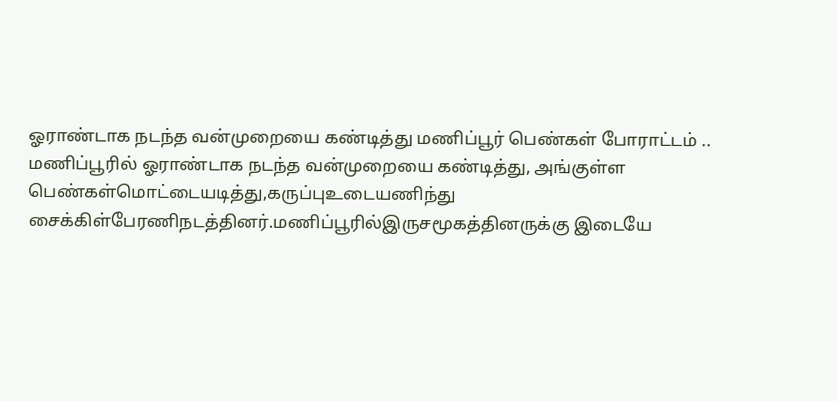ஓராண்டாக நடந்த வன்முறையை கண்டித்து மணிப்பூர் பெண்கள் போராட்டம் ..
மணிப்பூரில் ஓராண்டாக நடந்த வன்முறையை கண்டித்து, அங்குள்ள பெண்கள்மொட்டையடித்து,கருப்புஉடையணிந்து சைக்கிள்பேரணிநடத்தினர்.மணிப்பூரில்இருசமூகத்தினருக்கு இடையே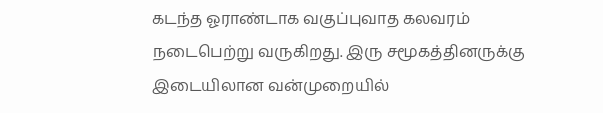கடந்த ஓராண்டாக வகுப்புவாத கலவரம் நடைபெற்று வருகிறது. இரு சமூகத்தினருக்கு இடையிலான வன்முறையில்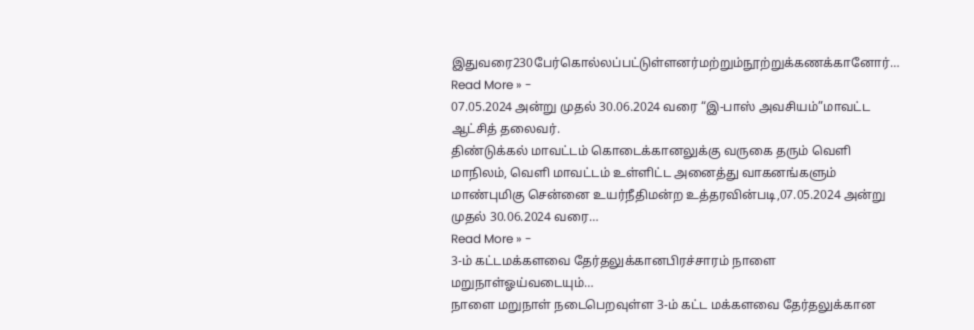இதுவரை230பேர்கொல்லப்பட்டுள்ளனர்மற்றும்நூற்றுக்கணக்கானோர்…
Read More » -
07.05.2024 அன்று முதல் 30.06.2024 வரை “இ-பாஸ் அவசியம்”மாவட்ட ஆட்சித் தலைவர்.
திண்டுக்கல் மாவட்டம் கொடைக்கானலுக்கு வருகை தரும் வெளி மாநிலம், வெளி மாவட்டம் உள்ளிட்ட அனைத்து வாகனங்களும் மாண்புமிகு சென்னை உயர்நீதிமன்ற உத்தரவின்படி,07.05.2024 அன்று முதல் 30.06.2024 வரை…
Read More » -
3-ம் கட்டமக்களவை தேர்தலுக்கானபிரச்சாரம் நாளை மறுநாள்ஓய்வடையும்…
நாளை மறுநாள் நடைபெறவுள்ள 3-ம் கட்ட மக்களவை தேர்தலுக்கான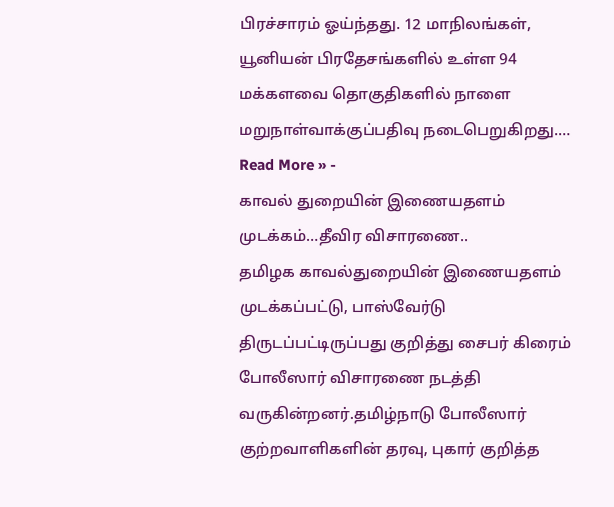பிரச்சாரம் ஓய்ந்தது. 12 மாநிலங்கள், யூனியன் பிரதேசங்களில் உள்ள 94 மக்களவை தொகுதிகளில் நாளை மறுநாள்வாக்குப்பதிவு நடைபெறுகிறது.…
Read More » -
காவல் துறையின் இணையதளம் முடக்கம்…தீவிர விசாரணை..
தமிழக காவல்துறையின் இணையதளம் முடக்கப்பட்டு, பாஸ்வேர்டு திருடப்பட்டிருப்பது குறித்து சைபர் கிரைம் போலீஸார் விசாரணை நடத்தி வருகின்றனர்.தமிழ்நாடு போலீஸார் குற்றவாளிகளின் தரவு, புகார் குறித்த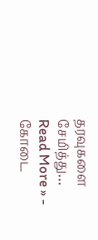தரவுகளை சேமித்து…
Read More » -
கோடை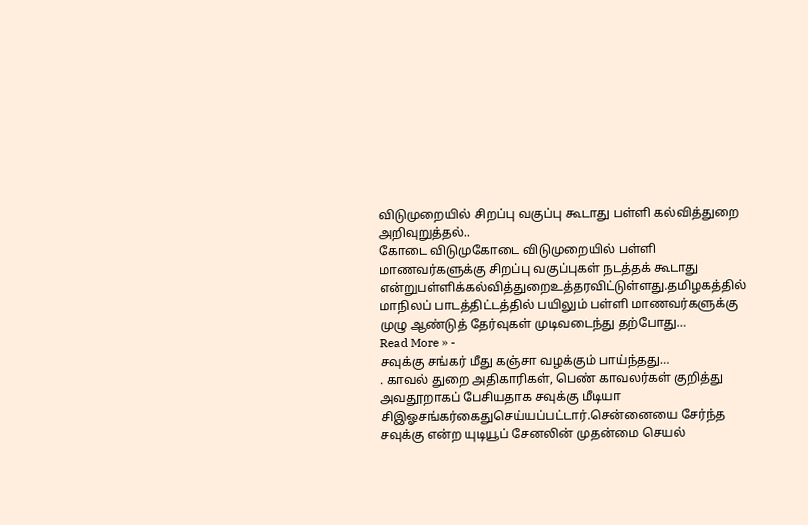விடுமுறையில் சிறப்பு வகுப்பு கூடாது பள்ளி கல்வித்துறை அறிவுறுத்தல்..
கோடை விடுமுகோடை விடுமுறையில் பள்ளி மாணவர்களுக்கு சிறப்பு வகுப்புகள் நடத்தக் கூடாது என்றுபள்ளிக்கல்வித்துறைஉத்தரவிட்டுள்ளது.தமிழகத்தில் மாநிலப் பாடத்திட்டத்தில் பயிலும் பள்ளி மாணவர்களுக்கு முழு ஆண்டுத் தேர்வுகள் முடிவடைந்து தற்போது…
Read More » -
சவுக்கு சங்கர் மீது கஞ்சா வழக்கும் பாய்ந்தது…
. காவல் துறை அதிகாரிகள், பெண் காவலர்கள் குறித்து அவதூறாகப் பேசியதாக சவுக்கு மீடியா சிஇஓசங்கர்கைதுசெய்யப்பட்டார்.சென்னையை சேர்ந்த சவுக்கு என்ற யுடியூப் சேனலின் முதன்மை செயல்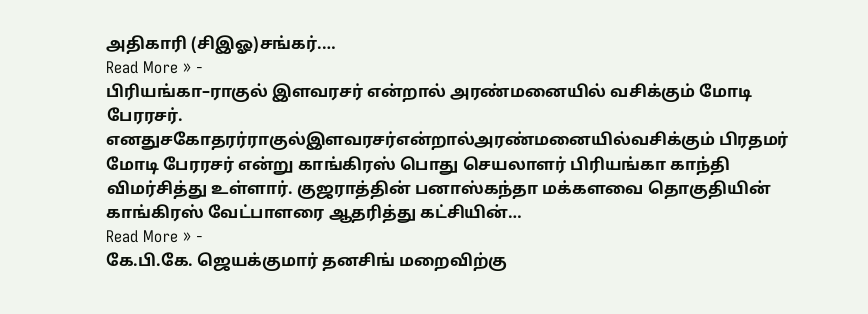அதிகாரி (சிஇஓ)சங்கர்.…
Read More » -
பிரியங்கா–ராகுல் இளவரசர் என்றால் அரண்மனையில் வசிக்கும் மோடி பேரரசர்.
எனதுசகோதரர்ராகுல்இளவரசர்என்றால்அரண்மனையில்வசிக்கும் பிரதமர் மோடி பேரரசர் என்று காங்கிரஸ் பொது செயலாளர் பிரியங்கா காந்தி விமர்சித்து உள்ளார். குஜராத்தின் பனாஸ்கந்தா மக்களவை தொகுதியின் காங்கிரஸ் வேட்பாளரை ஆதரித்து கட்சியின்…
Read More » -
கே.பி.கே. ஜெயக்குமார் தனசிங் மறைவிற்கு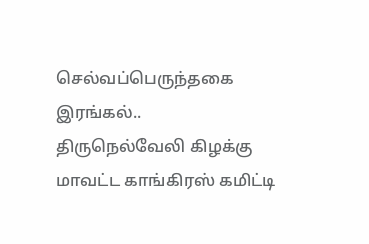செல்வப்பெருந்தகை இரங்கல்..
திருநெல்வேலி கிழக்கு மாவட்ட காங்கிரஸ் கமிட்டி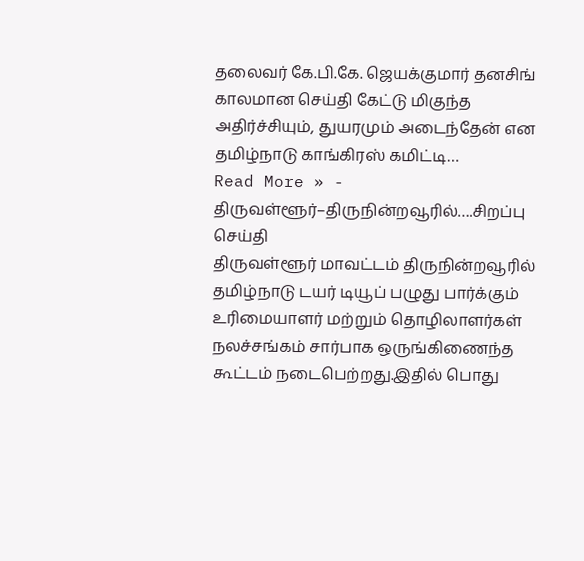தலைவர் கே.பி.கே. ஜெயக்குமார் தனசிங் காலமான செய்தி கேட்டு மிகுந்த அதிர்ச்சியும், துயரமும் அடைந்தேன் என தமிழ்நாடு காங்கிரஸ் கமிட்டி…
Read More » -
திருவள்ளூர்–திருநின்றவூரில்….சிறப்பு செய்தி
திருவள்ளூர் மாவட்டம் திருநின்றவூரில் தமிழ்நாடு டயர் டியூப் பழுது பார்க்கும் உரிமையாளர் மற்றும் தொழிலாளர்கள் நலச்சங்கம் சார்பாக ஒருங்கிணைந்த கூட்டம் நடைபெற்றது.இதில் பொது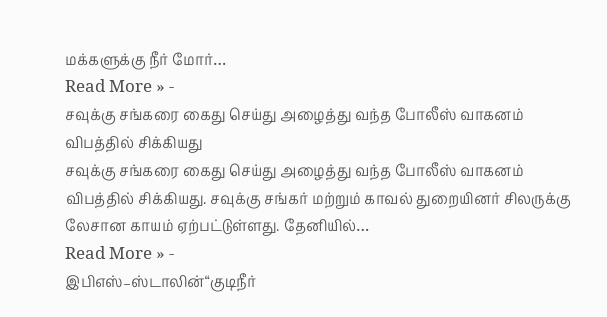மக்களுக்கு நீர் மோர்…
Read More » -
சவுக்கு சங்கரை கைது செய்து அழைத்து வந்த போலீஸ் வாகனம் விபத்தில் சிக்கியது
சவுக்கு சங்கரை கைது செய்து அழைத்து வந்த போலீஸ் வாகனம் விபத்தில் சிக்கியது. சவுக்கு சங்கர் மற்றும் காவல் துறையினர் சிலருக்கு லேசான காயம் ஏற்பட்டுள்ளது. தேனியில்…
Read More » -
இபிஎஸ்–ஸ்டாலின்“குடிநீர்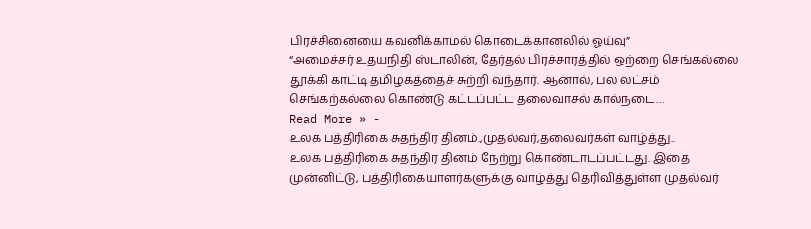பிரச்சினையை கவனிக்காமல் கொடைக்கானலில் ஓய்வு”
“அமைச்சர் உதயநிதி ஸ்டாலின், தேர்தல் பிரச்சாரத்தில் ஒற்றை செங்கல்லை தூக்கி காட்டி தமிழகத்தைச் சுற்றி வந்தார். ஆனால், பல லட்சம் செங்கற்கல்லை கொண்டு கட்டப்பட்ட தலைவாசல் கால்நடை…
Read More » -
உலக பத்திரிகை சுதந்திர தினம்.,முதல்வர்,தலைவர்கள் வாழ்த்து..
உலக பத்திரிகை சுதந்திர தினம் நேற்று கொண்டாடப்பட்டது. இதை முன்னிட்டு, பத்திரிகையாளர்களுக்கு வாழ்த்து தெரிவித்துள்ள முதல்வர்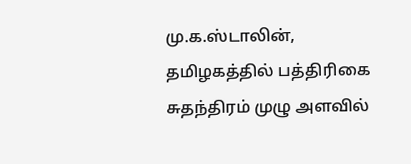மு.க.ஸ்டாலின், தமிழகத்தில் பத்திரிகை சுதந்திரம் முழு அளவில்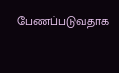பேணப்படுவதாக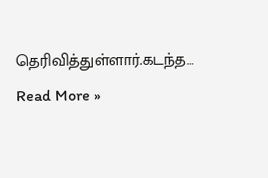தெரிவித்துள்ளார்.கடந்த…
Read More »